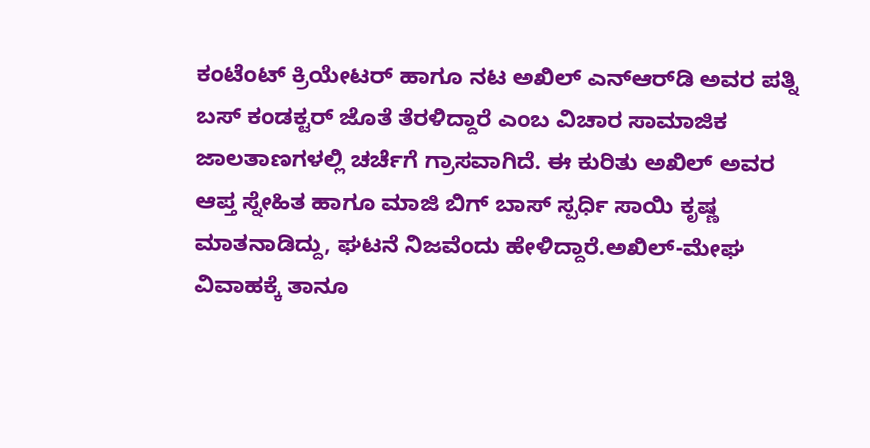ಕಂಟೆಂಟ್ ಕ್ರಿಯೇಟರ್ ಹಾಗೂ ನಟ ಅಖಿಲ್ ಎನ್‌ಆರ್‌ಡಿ ಅವರ ಪತ್ನಿ ಬಸ್ ಕಂಡಕ್ಟರ್ ಜೊತೆ ತೆರಳಿದ್ದಾರೆ ಎಂಬ ವಿಚಾರ ಸಾಮಾಜಿಕ ಜಾಲತಾಣಗಳಲ್ಲಿ ಚರ್ಚೆಗೆ ಗ್ರಾಸವಾಗಿದೆ. ಈ ಕುರಿತು ಅಖಿಲ್ ಅವರ ಆಪ್ತ ಸ್ನೇಹಿತ ಹಾಗೂ ಮಾಜಿ ಬಿಗ್ ಬಾಸ್ ಸ್ಪರ್ಧಿ ಸಾಯಿ ಕೃಷ್ಣ ಮಾತನಾಡಿದ್ದು, ಘಟನೆ ನಿಜವೆಂದು ಹೇಳಿದ್ದಾರೆ.ಅಖಿಲ್-ಮೇಘ ವಿವಾಹಕ್ಕೆ ತಾನೂ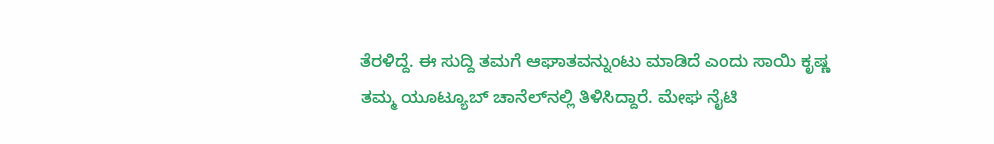ತೆರಳಿದ್ದೆ. ಈ ಸುದ್ದಿ ತಮಗೆ ಆಘಾತವನ್ನುಂಟು ಮಾಡಿದೆ ಎಂದು ಸಾಯಿ ಕೃಷ್ಣ ತಮ್ಮ ಯೂಟ್ಯೂಬ್ ಚಾನೆಲ್‌ನಲ್ಲಿ ತಿಳಿಸಿದ್ದಾರೆ. ಮೇಘ ನೈಟಿ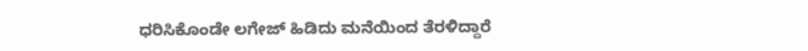ಧರಿಸಿಕೊಂಡೇ ಲಗೇಜ್ ಹಿಡಿದು ಮನೆಯಿಂದ ತೆರಳಿದ್ದಾರೆ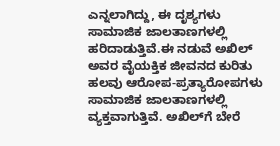ಎನ್ನಲಾಗಿದ್ದು, ಈ ದೃಶ್ಯಗಳು ಸಾಮಾಜಿಕ ಜಾಲತಾಣಗಳಲ್ಲಿ ಹರಿದಾಡುತ್ತಿವೆ.ಈ ನಡುವೆ ಅಖಿಲ್ ಅವರ ವೈಯಕ್ತಿಕ ಜೀವನದ ಕುರಿತು ಹಲವು ಆರೋಪ-ಪ್ರತ್ಯಾರೋಪಗಳು ಸಾಮಾಜಿಕ ಜಾಲತಾಣಗಳಲ್ಲಿ ವ್ಯಕ್ತವಾಗುತ್ತಿವೆ. ಅಖಿಲ್‌ಗೆ ಬೇರೆ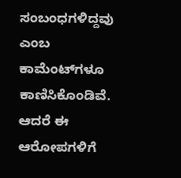ಸಂಬಂಧಗಳಿದ್ದವು ಎಂಬ ಕಾಮೆಂಟ್‌ಗಳೂ ಕಾಣಿಸಿಕೊಂಡಿವೆ. ಆದರೆ ಈ ಆರೋಪಗಳಿಗೆ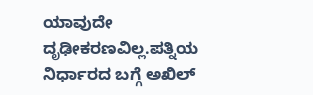ಯಾವುದೇ ದೃಢೀಕರಣವಿಲ್ಲ.ಪತ್ನಿಯ ನಿರ್ಧಾರದ ಬಗ್ಗೆ ಅಖಿಲ್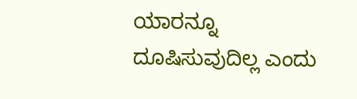ಯಾರನ್ನೂ ದೂಷಿಸುವುದಿಲ್ಲ ಎಂದು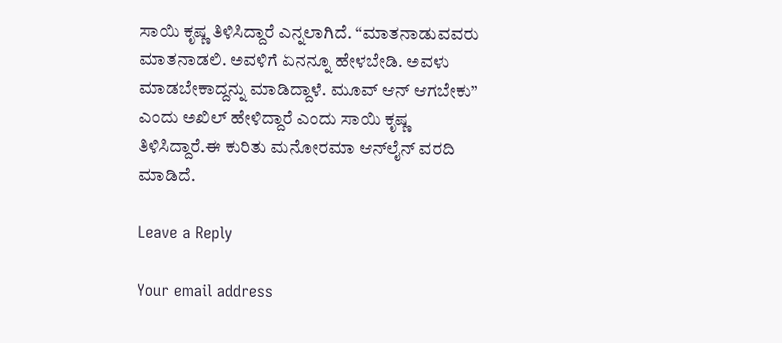ಸಾಯಿ ಕೃಷ್ಣ ತಿಳಿಸಿದ್ದಾರೆ ಎನ್ನಲಾಗಿದೆ. “ಮಾತನಾಡುವವರು ಮಾತನಾಡಲಿ. ಅವಳಿಗೆ ಏನನ್ನೂ ಹೇಳಬೇಡಿ. ಅವಳು ಮಾಡಬೇಕಾದ್ದನ್ನು ಮಾಡಿದ್ದಾಳೆ. ಮೂವ್ ಆನ್ ಆಗಬೇಕು” ಎಂದು ಅಖಿಲ್ ಹೇಳಿದ್ದಾರೆ ಎಂದು ಸಾಯಿ ಕೃಷ್ಣ ತಿಳಿಸಿದ್ದಾರೆ.ಈ ಕುರಿತು ಮನೋರಮಾ ಆನ್‌ಲೈನ್ ವರದಿ ಮಾಡಿದೆ.

Leave a Reply

Your email address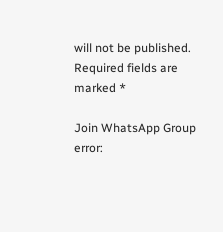will not be published. Required fields are marked *

Join WhatsApp Group
error: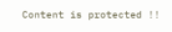Content is protected !!